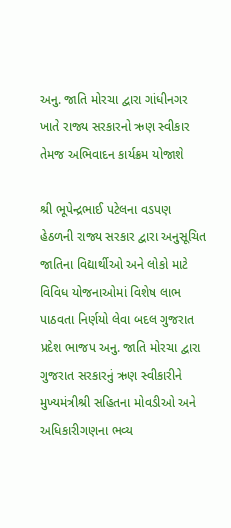અનુ. જાતિ મોરચા દ્વારા ગાંધીનગર ખાતે રાજ્ય સરકારનો ઋણ સ્વીકાર તેમજ અભિવાદન કાર્યક્રમ યોજાશે

શ્રી ભૂપેન્દ્રભાઈ પટેલના વડપણ હેઠળની રાજ્ય સરકાર દ્વારા અનુસૂચિત જાતિના વિદ્યાર્થીઓ અને લોકો માટે વિવિધ યોજનાઓમાં વિશેષ લાભ પાઠવતા નિર્ણયો લેવા બદલ ગુજરાત પ્રદેશ ભાજપ અનુ. જાતિ મોરચા દ્વારા ગુજરાત સરકારનું ઋણ સ્વીકારીને મુખ્યમંત્રીશ્રી સહિતના મોવડીઓ અને અધિકારીગણના ભવ્ય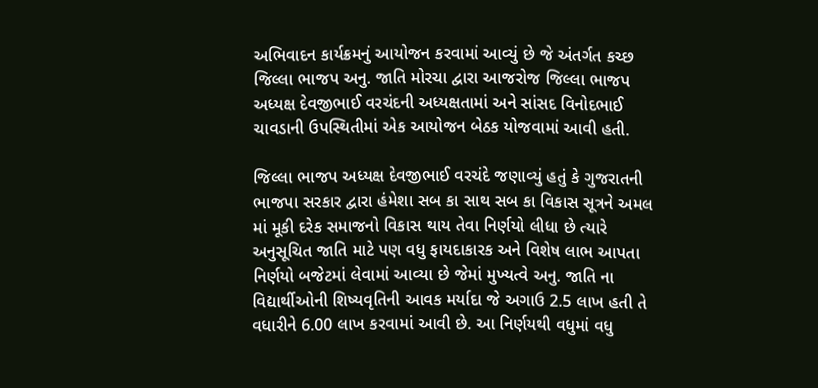અભિવાદન કાર્યક્રમનું આયોજન કરવામાં આવ્યું છે જે અંતર્ગત કચ્છ જિલ્લા ભાજપ અનુ. જાતિ મોરચા દ્વારા આજરોજ જિલ્લા ભાજપ અધ્યક્ષ દેવજીભાઈ વરચંદની અધ્યક્ષતામાં અને સાંસદ વિનોદભાઈ ચાવડાની ઉપસ્થિતીમાં એક આયોજન બેઠક યોજવામાં આવી હતી.

જિલ્લા ભાજપ અધ્યક્ષ દેવજીભાઈ વરચંદે જણાવ્યું હતું કે ગુજરાતની ભાજપા સરકાર દ્વારા હંમેશા સબ કા સાથ સબ કા વિકાસ સૂત્રને અમલ માં મૂકી દરેક સમાજનો વિકાસ થાય તેવા નિર્ણયો લીધા છે ત્યારે અનુસૂચિત જાતિ માટે પણ વધુ ફાયદાકારક અને વિશેષ લાભ આપતા નિર્ણયો બજેટમાં લેવામાં આવ્યા છે જેમાં મુખ્યત્વે અનુ. જાતિ ના વિદ્યાર્થીઓની શિષ્યવૃતિની આવક મર્યાદા જે અગાઉ 2.5 લાખ હતી તે વધારીને 6.00 લાખ કરવામાં આવી છે. આ નિર્ણયથી વધુમાં વધુ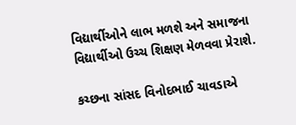વિદ્યાર્થીઓને લાભ મળશે અને સમાજના વિદ્યાર્થીઓ ઉચ્ચ શિક્ષણ મેળવવા પ્રેરાશે.

કચ્છના સાંસદ વિનોદભાઈ ચાવડાએ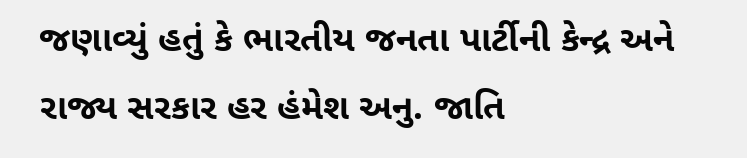જણાવ્યું હતું કે ભારતીય જનતા પાર્ટીની કેન્દ્ર અને રાજ્ય સરકાર હર હંમેશ અનુ. જાતિ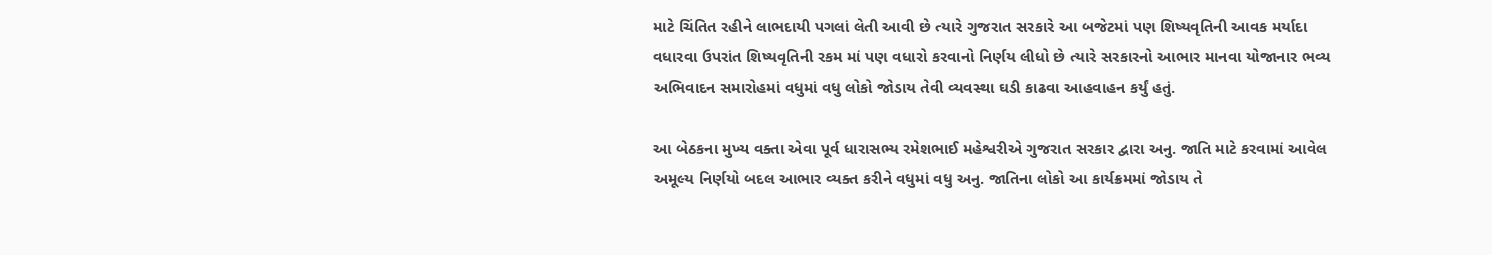માટે ચિંતિત રહીને લાભદાયી પગલાં લેતી આવી છે ત્યારે ગુજરાત સરકારે આ બજેટમાં પણ શિષ્યવૃતિની આવક મર્યાદા વધારવા ઉપરાંત શિષ્યવૃતિની રકમ માં પણ વધારો કરવાનો નિર્ણય લીધો છે ત્યારે સરકારનો આભાર માનવા યોજાનાર ભવ્ય અભિવાદન સમારોહમાં વધુમાં વધુ લોકો જોડાય તેવી વ્યવસ્થા ઘડી કાઢવા આહવાહન કર્યું હતું.

આ બેઠકના મુખ્ય વક્તા એવા પૂર્વ ધારાસભ્ય રમેશભાઈ મહેશ્વરીએ ગુજરાત સરકાર દ્વારા અનુ. જાતિ માટે કરવામાં આવેલ અમૂલ્ય નિર્ણયો બદલ આભાર વ્યક્ત કરીને વધુમાં વધુ અનુ. જાતિના લોકો આ કાર્યક્રમમાં જોડાય તે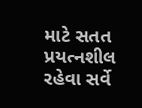માટે સતત પ્રયત્નશીલ રહેવા સર્વે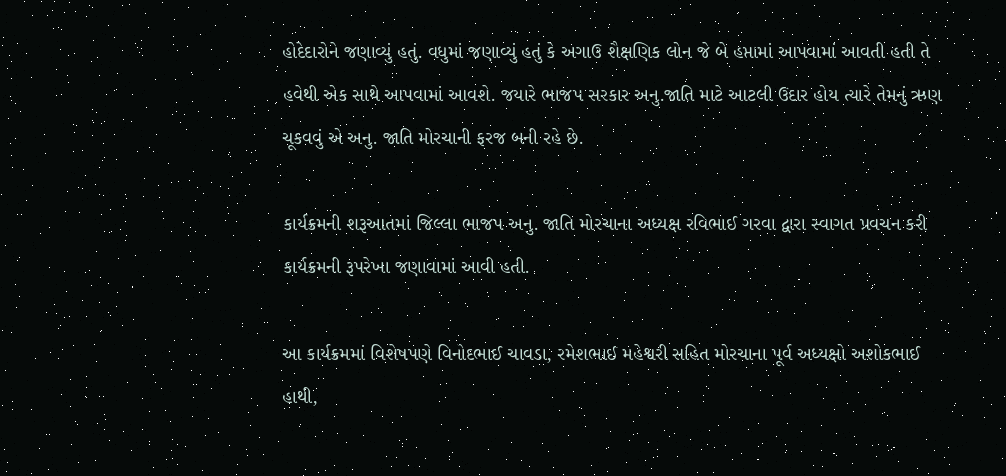હોદેદારોને જણાવ્યું હતું. વધુમાં જણાવ્યું હતું કે અગાઉ શૈક્ષણિક લોન જે બે હપ્તામાં આપવામાં આવતી હતી તે હવેથી એક સાથે આપવામાં આવશે. જયારે ભાજપ સરકાર અનુ.જાતિ માટે આટલી ઉદાર હોય ત્યારે તેમનું ઋણ ચૂકવવું એ અનુ. જાતિ મોરચાની ફરજ બની રહે છે.

કાર્યક્રમની શરૂઆતમાં જિલ્લા ભાજપ અનુ. જાતિ મોરચાના અધ્યક્ષ રવિભાઈ ગરવા દ્વારા સ્વાગત પ્રવચન કરી કાર્યક્રમની રૂપરેખા જણાવામાં આવી હતી.

આ કાર્યક્રમમાં વિશેષપણે વિનોદભાઈ ચાવડા, રમેશભાઈ મહેશ્વરી સહિત મોરચાના પૂર્વ અધ્યક્ષો અશોકભાઈ હાથી,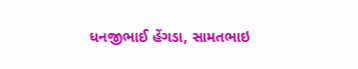ધનજીભાઈ હેંગડા, સામતભાઇ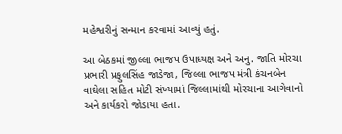મહેશ્વરીનું સન્માન કરવામાં આવ્યું હતું.

આ બેઠકમાં જીલ્લા ભાજપ ઉપાધ્યક્ષ અને અનુ. જાતિ મોરચા પ્રભારી પ્રફુલસિંહ જાડેજા, જિલ્લા ભાજપ મંત્રી કંચનબેન વાઘેલા સહિત મોટી સંખ્યામાં જિલ્લામાંથી મોરચાના આગેવાનો અને કાર્યકરો જોડાયા હતા.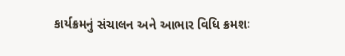કાર્યક્રમનું સંચાલન અને આભાર વિધિ ક્રમશઃ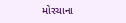મોરચાના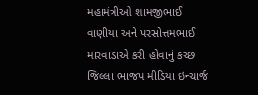મહામંત્રીઓ શામજીભાઈ વાણીયા અને પરસોત્તમભાઈ મારવાડાએ કરી હોવાનું કચ્છ જિલ્લા ભાજપ મીડિયા ઇન્ચાર્જ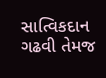સાત્વિકદાન ગઢવી તેમજ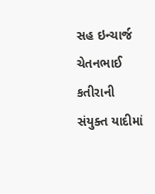સહ ઇન્ચાર્જ ચેતનભાઈ કતીરાની સંયુક્ત યાદીમાં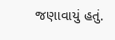જણાવાયું હતું.